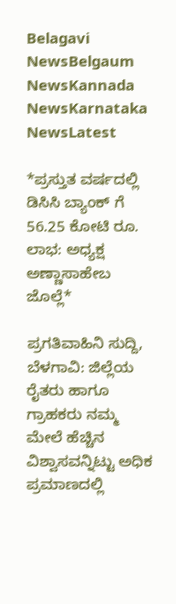Belagavi NewsBelgaum NewsKannada NewsKarnataka NewsLatest

*ಪ್ರಸ್ತುತ ವರ್ಷದಲ್ಲಿ ಡಿಸಿಸಿ ಬ್ಯಾಂಕ್ ಗೆ 56.25 ಕೋಟಿ ರೂ. ಲಾಭ: ಅಧ್ಯಕ್ಷ ಅಣ್ಣಾಸಾಹೇಬ ಜೊಲ್ಲೆ*

ಪ್ರಗತಿವಾಹಿನಿ ಸುದ್ದಿ, ಬೆಳಗಾವಿ: ಜಿಲ್ಲೆಯ ರೈತರು ಹಾಗೂ ಗ್ರಾಹಕರು ನಮ್ಮ ಮೇಲೆ ಹೆಚ್ಚಿನ ವಿಶ್ವಾಸವನ್ನಿಟ್ಟು ಅಧಿಕ ಪ್ರಮಾಣದಲ್ಲಿ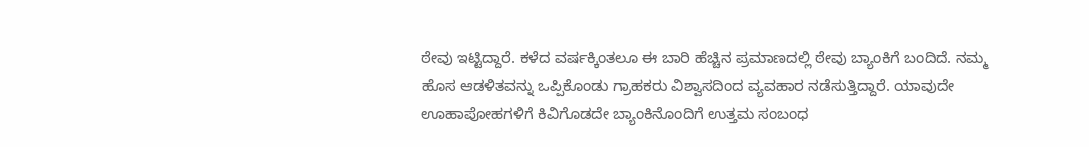ಠೇವು ಇಟ್ಟಿದ್ದಾರೆ. ಕಳೆದ ವರ್ಷಕ್ಕಿಂತಲೂ ಈ ಬಾರಿ ಹೆಚ್ಚಿನ ಪ್ರಮಾಣದಲ್ಲಿ ಠೇವು ಬ್ಯಾಂಕಿಗೆ ಬಂದಿದೆ. ನಮ್ಮ ಹೊಸ ಆಡಳಿತವನ್ನು ಒಪ್ಪಿಕೊಂಡು ಗ್ರಾಹಕರು ವಿಶ್ವಾಸದಿಂದ ವ್ಯವಹಾರ ನಡೆಸುತ್ತಿದ್ದಾರೆ. ಯಾವುದೇ ಊಹಾಪೋಹಗಳಿಗೆ ಕಿವಿಗೊಡದೇ ಬ್ಯಾಂಕಿನೊಂದಿಗೆ ಉತ್ತಮ ಸಂಬಂಧ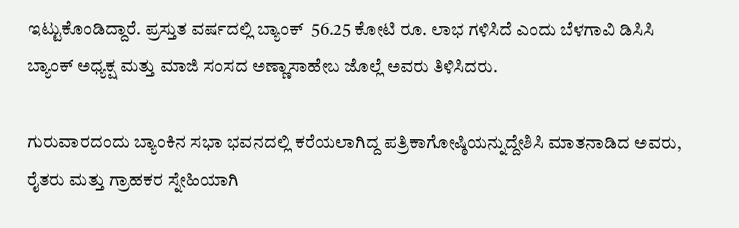ಇಟ್ಟುಕೊಂಡಿದ್ದಾರೆ. ಪ್ರಸ್ತುತ ವರ್ಷದಲ್ಲಿ ಬ್ಯಾಂಕ್  56.25 ಕೋಟಿ ರೂ. ಲಾಭ ಗಳಿಸಿದೆ ಎಂದು ಬೆಳಗಾವಿ ಡಿಸಿಸಿ ಬ್ಯಾಂಕ್ ಅಧ್ಯಕ್ಷ ಮತ್ತು ಮಾಜಿ ಸಂಸದ ಅಣ್ಣಾಸಾಹೇಬ ಜೊಲ್ಲೆ ಅವರು ತಿಳಿಸಿದರು‌.

ಗುರುವಾರದಂದು ಬ್ಯಾಂಕಿನ ಸಭಾ ಭವನದಲ್ಲಿ ಕರೆಯಲಾಗಿದ್ದ ಪತ್ರಿಕಾಗೋಷ್ಠಿಯನ್ನುದ್ದೇಶಿಸಿ ಮಾತನಾಡಿದ ಅವರು, ರೈತರು ಮತ್ತು ಗ್ರಾಹಕರ ಸ್ನೇಹಿಯಾಗಿ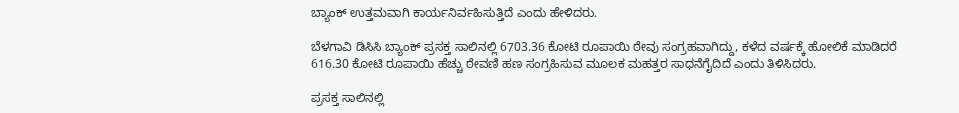ಬ್ಯಾಂಕ್ ಉತ್ತಮವಾಗಿ ಕಾರ್ಯನಿರ್ವಹಿಸುತ್ತಿದೆ ಎಂದು ಹೇಳಿದರು.

ಬೆಳಗಾವಿ ಡಿಸಿಸಿ ಬ್ಯಾಂಕ್ ಪ್ರಸಕ್ತ ಸಾಲಿನಲ್ಲಿ 6703.36 ಕೋಟಿ ರೂಪಾಯಿ ಠೇವು ಸಂಗ್ರಹವಾಗಿದ್ದು, ಕಳೆದ ವರ್ಷಕ್ಕೆ ಹೋಲಿಕೆ ಮಾಡಿದರೆ 616.30 ಕೋಟಿ ರೂಪಾಯಿ ಹೆಚ್ಚು ಠೇವಣಿ ಹಣ ಸಂಗ್ರಹಿಸುವ ಮೂಲಕ ಮಹತ್ತರ ಸಾಧನೆಗೈದಿದೆ ಎಂದು ತಿಳಿಸಿದರು.

ಪ್ರಸಕ್ತ ಸಾಲಿನಲ್ಲಿ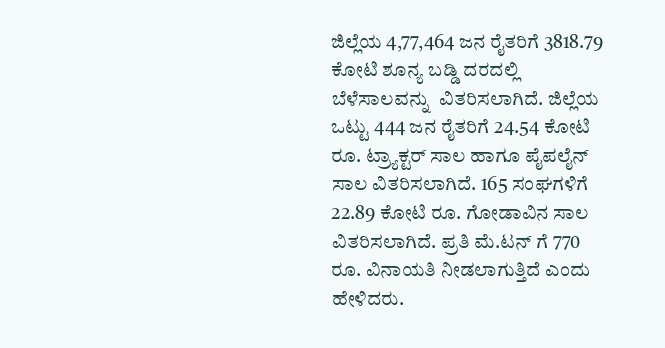ಜಿಲ್ಲೆಯ 4,77,464 ಜನ ರೈತರಿಗೆ 3818.79 ಕೋಟಿ ಶೂನ್ಯ ಬಡ್ಡಿ ದರದಲ್ಲಿ ಬೆಳೆಸಾಲವನ್ನು  ವಿತರಿಸಲಾಗಿದೆ. ಜಿಲ್ಲೆಯ ಒಟ್ಟು 444 ಜನ ರೈತರಿಗೆ 24.54 ಕೋಟಿ ರೂ. ಟ್ರ್ಯಾಕ್ಟರ್ ಸಾಲ ಹಾಗೂ ಪೈಪಲೈನ್ ಸಾಲ ವಿತರಿಸಲಾಗಿದೆ. 165 ಸಂಘಗಳಿಗೆ 22.89 ಕೋಟಿ ರೂ. ಗೋಡಾವಿನ ಸಾಲ ವಿತರಿಸಲಾಗಿದೆ. ಪ್ರತಿ ಮೆ.ಟನ್ ಗೆ 770 ರೂ. ವಿನಾಯತಿ ನೀಡಲಾಗುತ್ತಿದೆ ಎಂದು ಹೇಳಿದರು.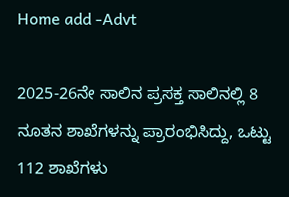Home add -Advt

2025-26ನೇ ಸಾಲಿನ ಪ್ರಸಕ್ತ ಸಾಲಿನಲ್ಲಿ 8 ನೂತನ ಶಾಖೆಗಳನ್ನು ಪ್ರಾರಂಭಿಸಿದ್ದು, ಒಟ್ಟು 112 ಶಾಖೆಗಳು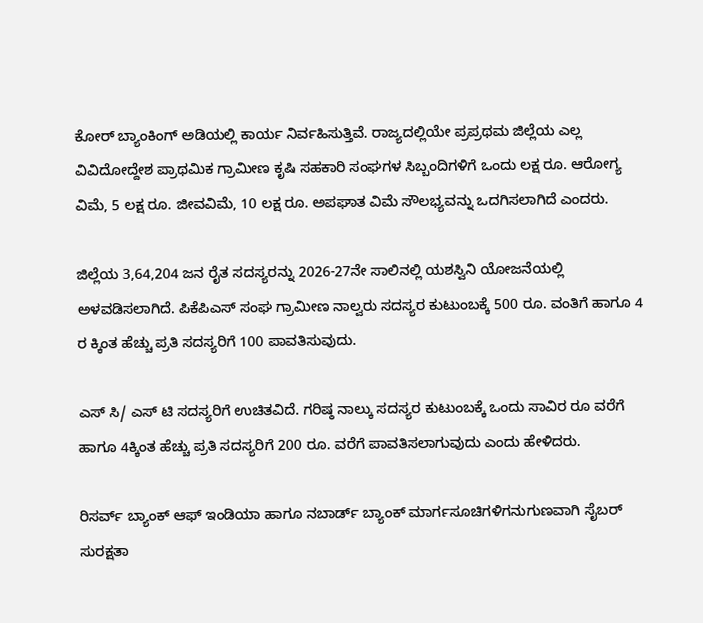ಕೋರ್ ಬ್ಯಾಂಕಿಂಗ್ ಅಡಿಯಲ್ಲಿ ಕಾರ್ಯ ನಿರ್ವಹಿಸುತ್ತಿವೆ. ರಾಜ್ಯದಲ್ಲಿಯೇ ಪ್ರಪ್ರಥಮ ಜಿಲ್ಲೆಯ ಎಲ್ಲ ವಿವಿದೋದ್ದೇಶ ಪ್ರಾಥಮಿಕ ಗ್ರಾಮೀಣ ಕೃಷಿ ಸಹಕಾರಿ ಸಂಘಗಳ ಸಿಬ್ಬಂದಿಗಳಿಗೆ ಒಂದು ಲಕ್ಷ ರೂ. ಆರೋಗ್ಯ ವಿಮೆ, 5 ಲಕ್ಷ ರೂ. ಜೀವವಿಮೆ, 10 ಲಕ್ಷ ರೂ. ಅಪಘಾತ ವಿಮೆ ಸೌಲಭ್ಯವನ್ನು ಒದಗಿಸಲಾಗಿದೆ ಎಂದರು.

ಜಿಲ್ಲೆಯ 3,64,204 ಜನ ರೈತ ಸದಸ್ಯರನ್ನು 2026-27ನೇ ಸಾಲಿನಲ್ಲಿ ಯಶಸ್ವಿನಿ ಯೋಜನೆಯಲ್ಲಿ ಅಳವಡಿಸಲಾಗಿದೆ. ಪಿಕೆಪಿಎಸ್ ಸಂಘ ಗ್ರಾಮೀಣ ನಾಲ್ವರು ಸದಸ್ಯರ ಕುಟುಂಬಕ್ಕೆ 500 ರೂ. ವಂತಿಗೆ ಹಾಗೂ 4 ರ ಕ್ಕಿಂತ ಹೆಚ್ಚು ಪ್ರತಿ ಸದಸ್ಯರಿಗೆ 100 ಪಾವತಿಸುವುದು.

ಎಸ್ ಸಿ/ ಎಸ್ ಟಿ ಸದಸ್ಯರಿಗೆ ಉಚಿತವಿದೆ. ಗರಿಷ್ಠ ನಾಲ್ಕು ಸದಸ್ಯರ ಕುಟುಂಬಕ್ಕೆ ಒಂದು ಸಾವಿರ ರೂ ವರೆಗೆ ಹಾಗೂ 4ಕ್ಕಿಂತ ಹೆಚ್ಚು ಪ್ರತಿ ಸದಸ್ಯರಿಗೆ 200 ರೂ. ವರೆಗೆ ಪಾವತಿಸಲಾಗುವುದು ಎಂದು ಹೇಳಿದರು.

ರಿಸರ್ವ್ ಬ್ಯಾಂಕ್ ಆಫ್ ಇಂಡಿಯಾ ಹಾಗೂ ನಬಾರ್ಡ್ ಬ್ಯಾಂಕ್ ಮಾರ್ಗಸೂಚಿಗಳಿಗನುಗುಣವಾಗಿ ಸೈಬರ್ ಸುರಕ್ಷತಾ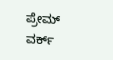ಪ್ರೇಮ್ ವರ್ಕ್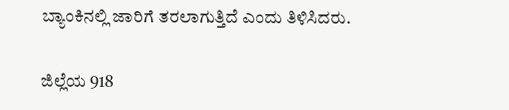ಬ್ಯಾಂಕಿನಲ್ಲಿ ಜಾರಿಗೆ ತರಲಾಗುತ್ತಿದೆ ಎಂದು ತಿಳಿಸಿದರು.

ಜಿಲ್ಲೆಯ 918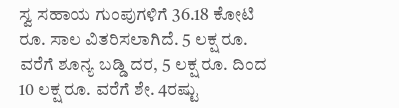ಸ್ವ ಸಹಾಯ ಗುಂಪುಗಳಿಗೆ 36.18 ಕೋಟಿ ರೂ. ಸಾಲ ವಿತರಿಸಲಾಗಿದೆ. 5 ಲಕ್ಷ ರೂ. ವರೆಗೆ ಶೂನ್ಯ ಬಡ್ಡಿ ದರ, 5 ಲಕ್ಷ ರೂ. ದಿಂದ 10 ಲಕ್ಷ ರೂ. ವರೆಗೆ ಶೇ. 4ರಷ್ಟು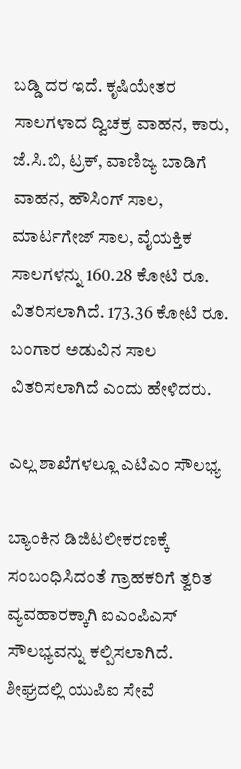ಬಡ್ಡಿ ದರ ಇದೆ. ಕೃಷಿಯೇತರ ಸಾಲಗಳಾದ ದ್ವಿಚಕ್ರ ವಾಹನ, ಕಾರು, ಜೆ.ಸಿ.ಬಿ, ಟ್ರಕ್, ವಾಣಿಜ್ಯ ಬಾಡಿಗೆ ವಾಹನ, ಹೌಸಿಂಗ್ ಸಾಲ, ಮಾರ್ಟಗೇಜ್ ಸಾಲ, ವೈಯಕ್ತಿಕ ಸಾಲಗಳನ್ನು 160.28 ಕೋಟಿ ರೂ. ವಿತರಿಸಲಾಗಿದೆ. 173.36 ಕೋಟಿ ರೂ. ಬಂಗಾರ ಅಡುವಿನ ಸಾಲ ವಿತರಿಸಲಾಗಿದೆ ಎಂದು ಹೇಳಿದರು.

ಎಲ್ಲ ಶಾಖೆಗಳಲ್ಲೂ ಎಟಿಎಂ ಸೌಲಭ್ಯ

ಬ್ಯಾಂಕಿನ ಡಿಜಿಟಲೀಕರಣಕ್ಕೆ ಸಂಬಂಧಿಸಿದಂತೆ ಗ್ರಾಹಕರಿಗೆ ತ್ವರಿತ ವ್ಯವಹಾರಕ್ಕಾಗಿ ಐಎಂಪಿಎಸ್ ಸೌಲಭ್ಯವನ್ನು ಕಲ್ಪಿಸಲಾಗಿದೆ. ಶೀಘ್ರದಲ್ಲಿ ಯುಪಿಐ ಸೇವೆ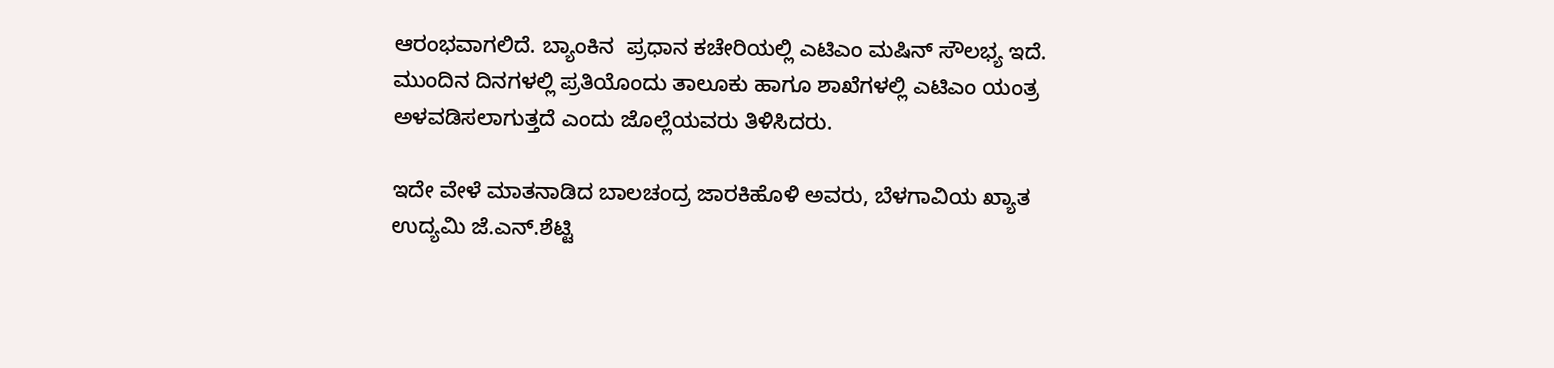ಆರಂಭವಾಗಲಿದೆ. ಬ್ಯಾಂಕಿನ  ಪ್ರಧಾನ ಕಚೇರಿಯಲ್ಲಿ ಎಟಿಎಂ ಮಷಿನ್ ಸೌಲಭ್ಯ ಇದೆ. ಮುಂದಿನ ದಿನಗಳಲ್ಲಿ ಪ್ರತಿಯೊಂದು ತಾಲೂಕು ಹಾಗೂ ಶಾಖೆಗಳಲ್ಲಿ ಎಟಿಎಂ ಯಂತ್ರ ಅಳವಡಿಸಲಾಗುತ್ತದೆ ಎಂದು ಜೊಲ್ಲೆಯವರು ತಿಳಿಸಿದರು.

ಇದೇ ವೇಳೆ ಮಾತನಾಡಿದ ಬಾಲಚಂದ್ರ ಜಾರಕಿಹೊಳಿ ಅವರು, ಬೆಳಗಾವಿಯ ಖ್ಯಾತ ಉದ್ಯಮಿ ಜೆ.ಎನ್.ಶೆಟ್ಟಿ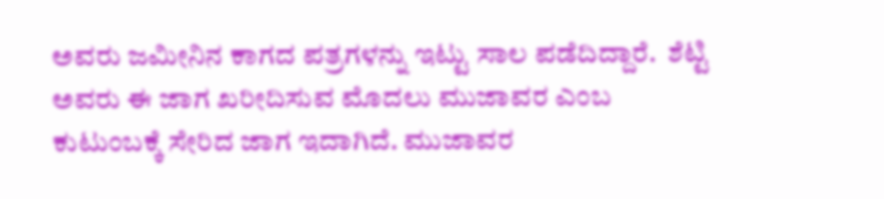ಅವರು ಜಮೀನಿನ ಕಾಗದ ಪತ್ರಗಳನ್ನು ಇಟ್ಟು ಸಾಲ ಪಡೆದಿದ್ದಾರೆ.  ಶೆಟ್ಟಿ ಅವರು ಈ‌ ಜಾಗ ಖರೀದಿಸುವ ಮೊದಲು ಮುಜಾವರ ಎಂಬ ಕುಟುಂಬಕ್ಕೆ ಸೇರಿದ ಜಾಗ ಇದಾಗಿದೆ. ಮುಜಾವರ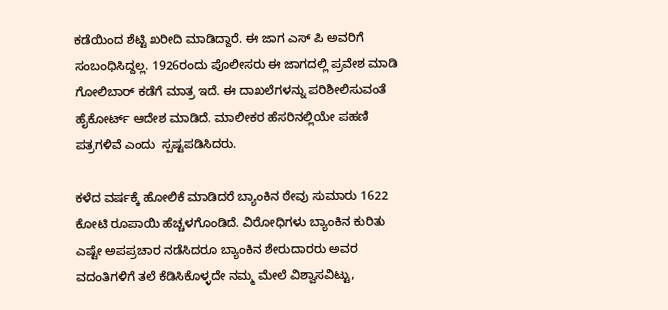ಕಡೆಯಿಂದ ಶೆಟ್ಟಿ ಖರೀದಿ ಮಾಡಿದ್ದಾರೆ. ಈ ಜಾಗ ಎಸ್ ಪಿ ಅವರಿಗೆ ಸಂಬಂಧಿಸಿದ್ದಲ್ಲ. 1926ರಂದು ಪೊಲೀಸರು ಈ ಜಾಗದಲ್ಲಿ ಪ್ರವೇಶ ಮಾಡಿ ಗೋಲಿಬಾರ್ ಕಡೆಗೆ ಮಾತ್ರ ಇದೆ. ಈ ದಾಖಲೆಗಳನ್ನು ಪರಿಶೀಲಿಸುವಂತೆ ಹೈಕೋರ್ಟ್ ಆದೇಶ ಮಾಡಿದೆ. ಮಾಲೀಕರ ಹೆಸರಿನಲ್ಲಿಯೇ ಪಹಣಿ ಪತ್ರಗಳಿವೆ ಎಂದು  ಸ್ಪಷ್ಟಪಡಿಸಿದರು.

ಕಳೆದ ವರ್ಷಕ್ಕೆ ಹೋಲಿಕೆ ಮಾಡಿದರೆ ಬ್ಯಾಂಕಿನ ಠೇವು ಸುಮಾರು 1622 ಕೋಟಿ ರೂಪಾಯಿ ಹೆಚ್ಚಳಗೊಂಡಿದೆ. ವಿರೋಧಿಗಳು ಬ್ಯಾಂಕಿನ ಕುರಿತು ಎಷ್ಟೇ ಅಪಪ್ರಚಾರ ನಡೆಸಿದರೂ ಬ್ಯಾಂಕಿನ ಶೇರುದಾರರು ಅವರ ವದಂತಿಗಳಿಗೆ ತಲೆ ಕೆಡಿಸಿಕೊಳ್ಳದೇ ನಮ್ಮ ಮೇಲೆ ವಿಶ್ವಾಸವಿಟ್ಟು,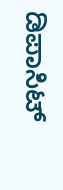ಡಿಪಾಸಿಟ್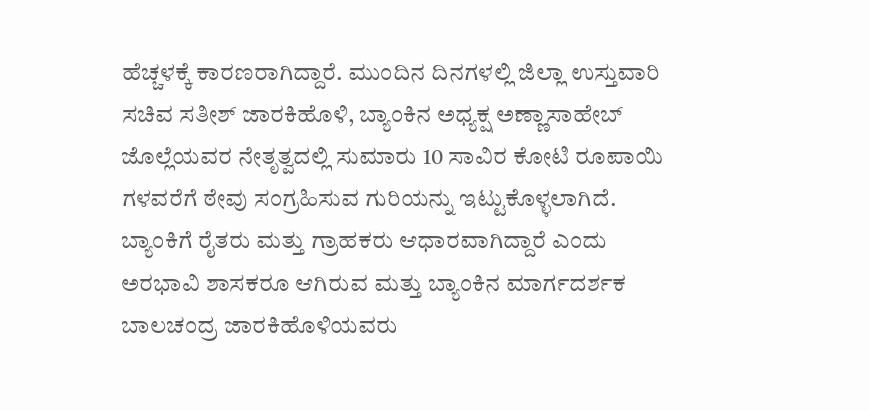ಹೆಚ್ಚಳಕ್ಕೆ ಕಾರಣರಾಗಿದ್ದಾರೆ. ಮುಂದಿನ ದಿನಗಳಲ್ಲಿ ಜಿಲ್ಲಾ ಉಸ್ತುವಾರಿ ಸಚಿವ ಸತೀಶ್ ಜಾರಕಿಹೊಳಿ, ಬ್ಯಾಂಕಿನ ಅಧ್ಯಕ್ಷ ಅಣ್ಣಾಸಾಹೇಬ್ ಜೊಲ್ಲೆಯವರ ನೇತೃತ್ವದಲ್ಲಿ ಸುಮಾರು 10 ಸಾವಿರ ಕೋಟಿ ರೂಪಾಯಿ ಗಳವರೆಗೆ ಠೇವು ಸಂಗ್ರಹಿಸುವ ಗುರಿಯನ್ನು ಇಟ್ಟುಕೊಳ್ಳಲಾಗಿದೆ. ಬ್ಯಾಂಕಿಗೆ ರೈತರು ಮತ್ತು ಗ್ರಾಹಕರು ಆಧಾರವಾಗಿದ್ದಾರೆ ಎಂದು ಅರಭಾವಿ ಶಾಸಕರೂ ಆಗಿರುವ ಮತ್ತು ಬ್ಯಾಂಕಿನ ಮಾರ್ಗದರ್ಶಕ ಬಾಲಚಂದ್ರ ಜಾರಕಿಹೊಳಿಯವರು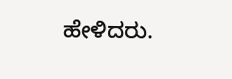ಹೇಳಿದರು.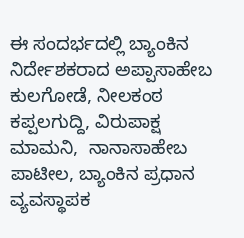ಈ ಸಂದರ್ಭದಲ್ಲಿ ಬ್ಯಾಂಕಿನ ನಿರ್ದೇಶಕರಾದ ಅಪ್ಪಾಸಾಹೇಬ ಕುಲಗೋಡೆ, ನೀಲಕಂಠ ಕಪ್ಪಲಗುದ್ದಿ, ವಿರುಪಾಕ್ಷ ಮಾಮನಿ,  ನಾನಾಸಾಹೇಬ ಪಾಟೀಲ, ಬ್ಯಾಂಕಿನ ಪ್ರಧಾನ ವ್ಯವಸ್ಥಾಪಕ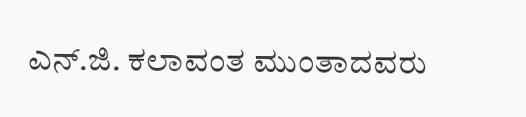ಎನ್.ಜಿ. ಕಲಾವಂತ ಮುಂತಾದವರು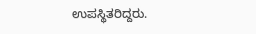ಉಪಸ್ಥಿತರಿದ್ದರು.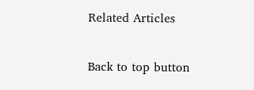Related Articles

Back to top button